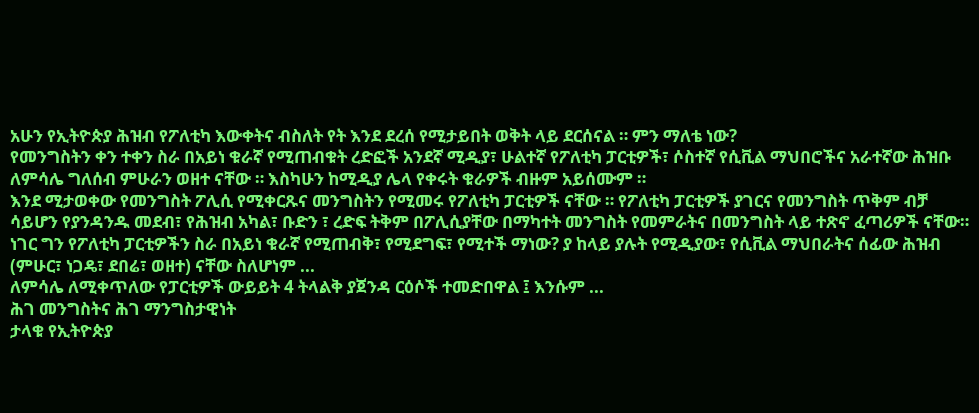አሁን የኢትዮጵያ ሕዝብ የፖለቲካ እውቀትና ብስለት የት እንደ ደረሰ የሚታይበት ወቅት ላይ ደርሰናል ። ምን ማለቴ ነው?
የመንግስትን ቀን ተቀን ስራ በአይነ ቁራኛ የሚጠብቁት ረድፎች አንደኛ ሚዲያ፣ ሁልተኛ የፖለቲካ ፓርቲዎች፣ ሶስተኛ የሲቪል ማህበሮችና አራተኛው ሕዝቡ ለምሳሌ ግለሰብ ምሁራን ወዘተ ናቸው ። እስካሁን ከሚዲያ ሌላ የቀሩት ቁራዎች ብዙም አይሰሙም ።
እንደ ሚታወቀው የመንግስት ፖሊሲ የሚቀርጹና መንግስትን የሚመሩ የፖለቲካ ፓርቲዎች ናቸው ። የፖለቲካ ፓርቲዎች ያገርና የመንግስት ጥቅም ብቻ ሳይሆን የያንዳንዱ መደብ፣ የሕዝብ አካል፣ ቡድን ፣ ረድፍ ትቅም በፖሊሲያቸው በማካተት መንግስት የመምራትና በመንግስት ላይ ተጽኖ ፈጣሪዎች ናቸው።
ነገር ግን የፖለቲካ ፓርቲዎችን ስራ በአይነ ቁራኛ የሚጠብቅ፣ የሚደግፍ፣ የሚተች ማነው? ያ ከላይ ያሉት የሚዲያው፣ የሲቪል ማህበራትና ሰፊው ሕዝብ (ምሁር፣ ነጋዴ፣ ደበሬ፣ ወዘተ) ናቸው ስለሆነም ...
ለምሳሌ ለሚቀጥለው የፓርቲዎች ውይይት 4 ትላልቅ ያጀንዳ ርዕሶች ተመድበዋል ፤ እንሱም ...
ሕገ መንግስትና ሕገ ማንግስታዊነት
ታላቁ የኢትዮጵያ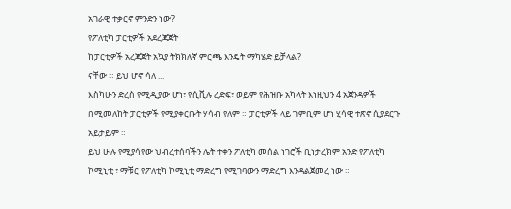አገራዊ ተቃርኖ ምንድን ነው?
የፖለቲካ ፓርቲዎች አደረጃጀት
ከፓርቲዎች አረጃጀት አኳያ ትክክለኛ ምርጫ እንዴት ማካሄድ ይቻላል?
ናቸው ። ይህ ሆኖ ሳለ ...
እስካሁን ድረስ የሚዲያው ሆነ፣ የሲቪሉ ረድፍ፣ ወይም የሕዝቡ አካላት እነዚህን 4 አጀንዳዎች በሚመለከት ፓርቲዎች የሚያቀርቡት ሃሳብ የለም ። ፓርቲዎች ላይ ገምቢም ሆነ ሂሳዊ ተጽኖ ሲያደርጉ አይታይም ።
ይህ ሁሉ የሚያሳየው ህብረተሰባችን ሌት ተቀን ፖለቲካ መሰል ነገሮች ቢነታረክም አንድ የፖለቲካ ኮሚኒቲ ፣ ማቹር የፖለቲካ ኮሚኒቲ ማድረግ የሚገባውን ማድረግ እንዳልጀመረ ነው ።